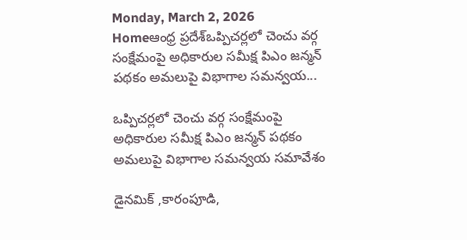Monday, March 2, 2026
Homeఆంధ్ర ప్రదేశ్ఒప్పిచర్లలో చెంచు వర్గ సంక్షేమంపై అధికారుల సమీక్ష పిఎం జన్మన్ పథకం అమలుపై విభాగాల సమన్వయ...

ఒప్పిచర్లలో చెంచు వర్గ సంక్షేమంపై అధికారుల సమీక్ష పిఎం జన్మన్ పథకం అమలుపై విభాగాల సమన్వయ సమావేశం

డైనమిక్ ,కారంపూడి,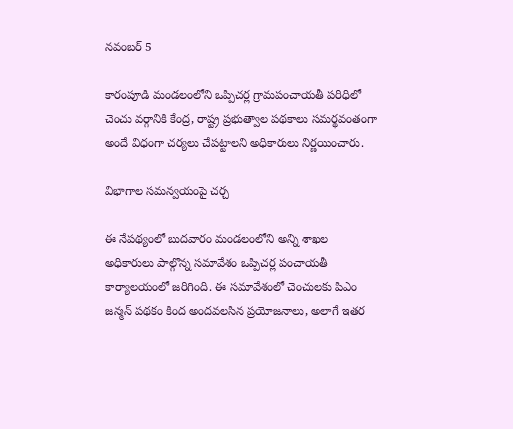నవంబర్ 5

కారంపూడి మండలంలోని ఒప్పిచర్ల గ్రామపంచాయతీ పరిధిలో చెంచు వర్గానికి కేంద్ర, రాష్ట్ర ప్రభుత్వాల పథకాలు సమర్థవంతంగా అందే విధంగా చర్యలు చేపట్టాలని అధికారులు నిర్ణయించారు.

విభాగాల సమన్వయంపై చర్చ

ఈ నేపథ్యంలో బుదవారం మండలంలోని అన్ని శాఖల అధికారులు పాల్గొన్న సమావేశం ఒప్పిచర్ల పంచాయతీ కార్యాలయంలో జరిగింది. ఈ సమావేశంలో చెంచులకు పిఎం జన్మన్ పథకం కింద అందవలసిన ప్రయోజనాలు, అలాగే ఇతర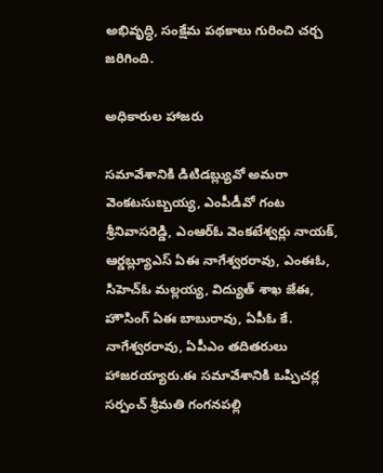అభివృద్ధి, సంక్షేమ పథకాలు గురించి చర్చ జరిగింది.

అధికారుల హాజరు

సమావేశానికి డిటిడబ్ల్యువో అమరా వెంకటసుబ్బయ్య, ఎంపీడీవో గంట శ్రీనివాసరెడ్డి, ఎంఆర్ఓ వెంకటేశ్వర్లు నాయక్, ఆర్డబ్ల్యూఎస్ ఏఈ నాగేశ్వరరావు, ఎంఈఓ, సిహెచ్ఓ మల్లయ్య, విద్యుత్ శాఖ జేఈ, హౌసింగ్ ఏఈ బాబురావు, ఏపీఓ కే. నాగేశ్వరరావు, ఏపీఎం తదితరులు హాజరయ్యారు.ఈ సమావేశానికి ఒప్పిచర్ల సర్పంచ్ శ్రీమతి గంగనపల్లి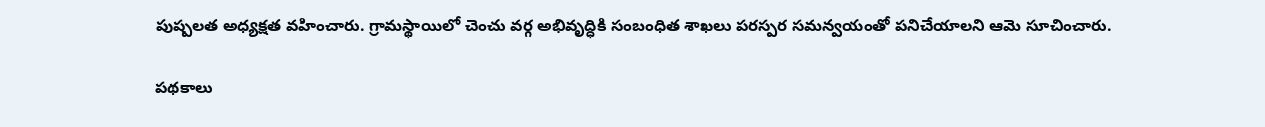పుష్పలత అధ్యక్షత వహించారు. గ్రామస్థాయిలో చెంచు వర్గ అభివృద్ధికి సంబంధిత శాఖలు పరస్పర సమన్వయంతో పనిచేయాలని ఆమె సూచించారు.

పథకాలు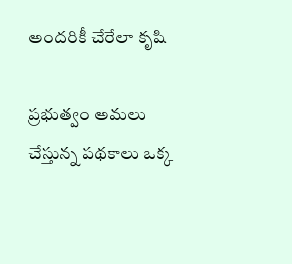అందరికీ చేరేలా కృషి

ప్రభుత్వం అమలు చేస్తున్న పథకాలు ఒక్క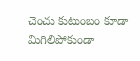చెంచు కుటుంబం కూడా మిగిలిపోకుండా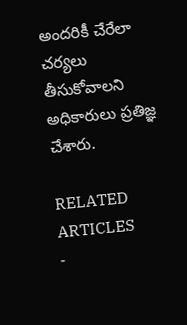అందరికీ చేరేలా చర్యలు తీసుకోవాలని అధికారులు ప్రతిజ్ఞ చేశారు.

RELATED ARTICLES
-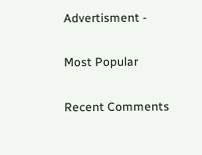Advertisment -

Most Popular

Recent Comments